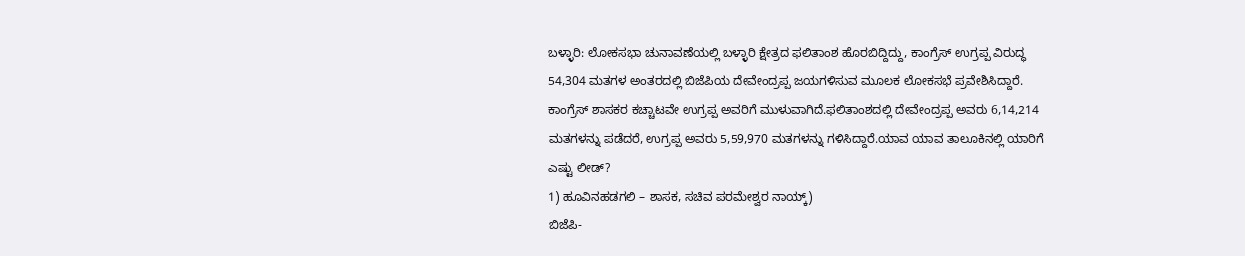ಬಳ್ಳಾರಿ: ಲೋಕಸಭಾ ಚುನಾವಣೆಯಲ್ಲಿ ಬಳ್ಳಾರಿ ಕ್ಷೇತ್ರದ ಫಲಿತಾಂಶ ಹೊರಬಿದ್ದಿದ್ದು, ಕಾಂಗ್ರೆಸ್ ಉಗ್ರಪ್ಪ ವಿರುದ್ಧ 54,304 ಮತಗಳ ಅಂತರದಲ್ಲಿ ಬಿಜೆಪಿಯ ದೇವೇಂದ್ರಪ್ಪ ಜಯಗಳಿಸುವ ಮೂಲಕ ಲೋಕಸಭೆ ಪ್ರವೇಶಿಸಿದ್ದಾರೆ. ಕಾಂಗ್ರೆಸ್ ಶಾಸಕರ ಕಚ್ಚಾಟವೇ ಉಗ್ರಪ್ಪ ಅವರಿಗೆ ಮುಳುವಾಗಿದೆ.ಫಲಿತಾಂಶದಲ್ಲಿ ದೇವೇಂದ್ರಪ್ಪ ಅವರು 6,14,214 ಮತಗಳನ್ನು ಪಡೆದರೆ, ಉಗ್ರಪ್ಪ ಅವರು 5,59,970 ಮತಗಳನ್ನು ಗಳಿಸಿದ್ದಾರೆ.ಯಾವ ಯಾವ ತಾಲೂಕಿನಲ್ಲಿ ಯಾರಿಗೆ ಎಷ್ಟು ಲೀಡ್?
1) ಹೂವಿನಹಡಗಲಿ – ಶಾಸಕ, ಸಚಿವ ಪರಮೇಶ್ವರ ನಾಯ್ಕ್)
ಬಿಜೆಪಿ-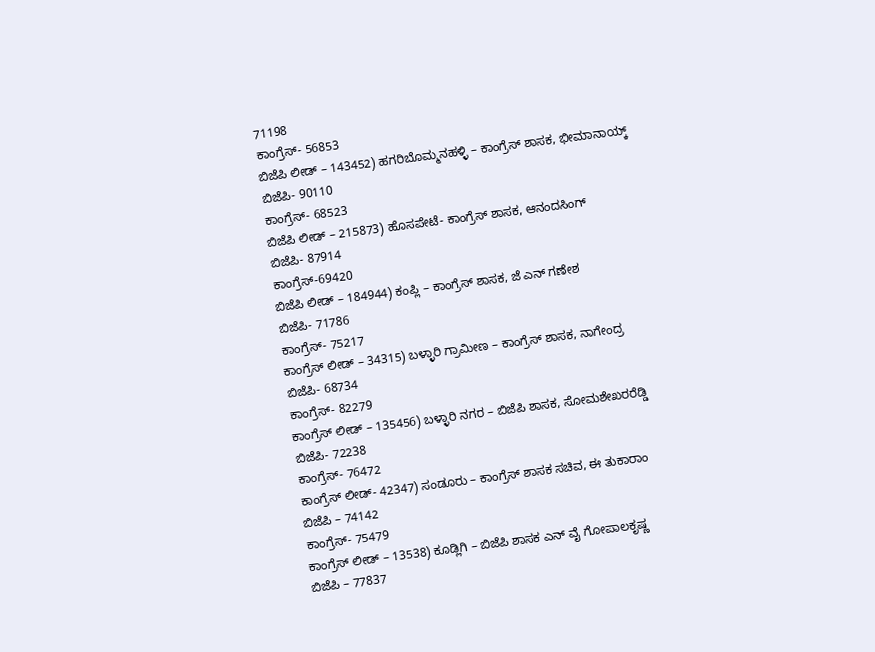71198
ಕಾಂಗ್ರೆಸ್- 56853
ಬಿಜೆಪಿ ಲೀಡ್ – 143452) ಹಗರಿಬೊಮ್ಮನಹಳ್ಳಿ – ಕಾಂಗ್ರೆಸ್ ಶಾಸಕ, ಭೀಮಾನಾಯ್ಕ್
ಬಿಜೆಪಿ- 90110
ಕಾಂಗ್ರೆಸ್- 68523
ಬಿಜೆಪಿ ಲೀಡ್ – 215873) ಹೊಸಪೇಟೆ- ಕಾಂಗ್ರೆಸ್ ಶಾಸಕ, ಆನಂದಸಿಂಗ್
ಬಿಜೆಪಿ- 87914
ಕಾಂಗ್ರೆಸ್-69420
ಬಿಜೆಪಿ ಲೀಡ್ – 184944) ಕಂಪ್ಲಿ – ಕಾಂಗ್ರೆಸ್ ಶಾಸಕ, ಜೆ ಎನ್ ಗಣೇಶ
ಬಿಜೆಪಿ- 71786
ಕಾಂಗ್ರೆಸ್- 75217
ಕಾಂಗ್ರೆಸ್ ಲೀಡ್ – 34315) ಬಳ್ಳಾರಿ ಗ್ರಾಮೀಣ – ಕಾಂಗ್ರೆಸ್ ಶಾಸಕ, ನಾಗೇಂದ್ರ
ಬಿಜೆಪಿ- 68734
ಕಾಂಗ್ರೆಸ್- 82279
ಕಾಂಗ್ರೆಸ್ ಲೀಡ್ – 135456) ಬಳ್ಳಾರಿ ನಗರ – ಬಿಜೆಪಿ ಶಾಸಕ, ಸೋಮಶೇಖರರೆಡ್ಡಿ
ಬಿಜೆಪಿ- 72238
ಕಾಂಗ್ರೆಸ್- 76472
ಕಾಂಗ್ರೆಸ್ ಲೀಡ್- 42347) ಸಂಡೂರು – ಕಾಂಗ್ರೆಸ್ ಶಾಸಕ ಸಚಿವ, ಈ ತುಕಾರಾಂ
ಬಿಜೆಪಿ – 74142
ಕಾಂಗ್ರೆಸ್- 75479
ಕಾಂಗ್ರೆಸ್ ಲೀಡ್ – 13538) ಕೂಡ್ಲಿಗಿ – ಬಿಜೆಪಿ ಶಾಸಕ ಎನ್ ವೈ ಗೋಪಾಲಕೃಷ್ಣ
ಬಿಜೆಪಿ – 77837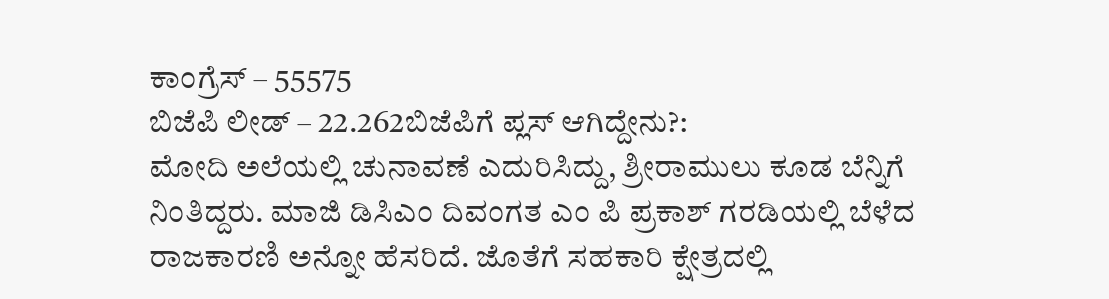ಕಾಂಗ್ರೆಸ್ – 55575
ಬಿಜೆಪಿ ಲೀಡ್ – 22.262ಬಿಜೆಪಿಗೆ ಪ್ಲಸ್ ಆಗಿದ್ದೇನು?:
ಮೋದಿ ಅಲೆಯಲ್ಲಿ ಚುನಾವಣೆ ಎದುರಿಸಿದ್ದು, ಶ್ರೀರಾಮುಲು ಕೂಡ ಬೆನ್ನಿಗೆ ನಿಂತಿದ್ದರು. ಮಾಜಿ ಡಿಸಿಎಂ ದಿವಂಗತ ಎಂ ಪಿ ಪ್ರಕಾಶ್ ಗರಡಿಯಲ್ಲಿ ಬೆಳೆದ ರಾಜಕಾರಣಿ ಅನ್ನೋ ಹೆಸರಿದೆ. ಜೊತೆಗೆ ಸಹಕಾರಿ ಕ್ಷೇತ್ರದಲ್ಲಿ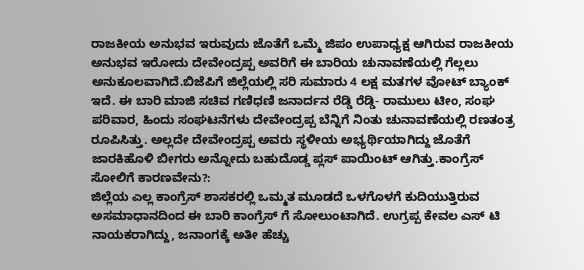ರಾಜಕೀಯ ಅನುಭವ ಇರುವುದು ಜೊತೆಗೆ ಒಮ್ಮೆ ಜಿಪಂ ಉಪಾಧ್ಯಕ್ಷ ಆಗಿರುವ ರಾಜಕೀಯ ಅನುಭವ ಇರೋದು ದೇವೇಂದ್ರಪ್ಪ ಅವರಿಗೆ ಈ ಬಾರಿಯ ಚುನಾವಣೆಯಲ್ಲಿ ಗೆಲ್ಲಲು ಅನುಕೂಲವಾಗಿದೆ.ಬಿಜೆಪಿಗೆ ಜಿಲ್ಲೆಯಲ್ಲಿ ಸರಿ ಸುಮಾರು 4 ಲಕ್ಷ ಮತಗಳ ವೋಟ್ ಬ್ಯಾಂಕ್ ಇದೆ. ಈ ಬಾರಿ ಮಾಜಿ ಸಚಿವ ಗಣಿಧಣಿ ಜನಾರ್ದನ ರೆಡ್ಡಿ ರೆಡ್ಡಿ- ರಾಮುಲು ಟೀಂ, ಸಂಘ ಪರಿವಾರ, ಹಿಂದು ಸಂಘಟನೆಗಳು ದೇವೇಂದ್ರಪ್ಪ ಬೆನ್ನಿಗೆ ನಿಂತು ಚುನಾವಣೆಯಲ್ಲಿ ರಣತಂತ್ರ ರೂಪಿಸಿತ್ತು. ಅಲ್ಲದೇ ದೇವೇಂದ್ರಪ್ಪ ಅವರು ಸ್ಥಳೀಯ ಅಭ್ಯರ್ಥಿಯಾಗಿದ್ದು ಜೊತೆಗೆ ಜಾರಕಿಹೊಳಿ ಬೀಗರು ಅನ್ನೋದು ಬಹುದೊಡ್ಡ ಪ್ಲಸ್ ಪಾಯಿಂಟ್ ಆಗಿತ್ತು.ಕಾಂಗ್ರೆಸ್ ಸೋಲಿಗೆ ಕಾರಣವೇನು?:
ಜಿಲ್ಲೆಯ ಎಲ್ಲ ಕಾಂಗ್ರೆಸ್ ಶಾಸಕರಲ್ಲಿ ಒಮ್ಮತ ಮೂಡದೆ ಒಳಗೊಳಗೆ ಕುದಿಯುತ್ತಿರುವ ಅಸಮಾಧಾನದಿಂದ ಈ ಬಾರಿ ಕಾಂಗ್ರೆಸ್ ಗೆ ಸೋಲುಂಟಾಗಿದೆ. ಉಗ್ರಪ್ಪ ಕೇವಲ ಎಸ್ ಟಿ ನಾಯಕರಾಗಿದ್ದು, ಜನಾಂಗಕ್ಕೆ ಅತೀ ಹೆಚ್ಚು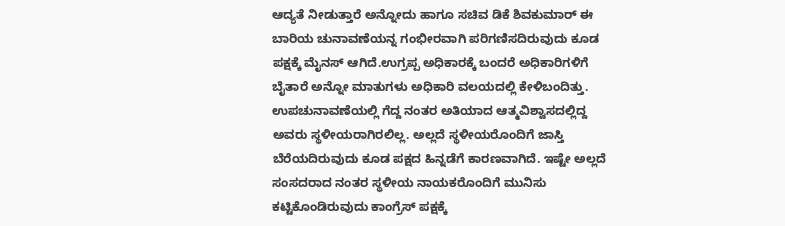ಆದ್ಯತೆ ನೀಡುತ್ತಾರೆ ಅನ್ನೋದು ಹಾಗೂ ಸಚಿವ ಡಿಕೆ ಶಿವಕುಮಾರ್ ಈ ಬಾರಿಯ ಚುನಾವಣೆಯನ್ನ ಗಂಭೀರವಾಗಿ ಪರಿಗಣಿಸದಿರುವುದು ಕೂಡ ಪಕ್ಷಕ್ಕೆ ಮೈನಸ್ ಆಗಿದೆ.ಉಗ್ರಪ್ಪ ಅಧಿಕಾರಕ್ಕೆ ಬಂದರೆ ಅಧಿಕಾರಿಗಳಿಗೆ ಬೈತಾರೆ ಅನ್ನೋ ಮಾತುಗಳು ಅಧಿಕಾರಿ ವಲಯದಲ್ಲಿ ಕೇಳಿಬಂದಿತ್ತು. ಉಪಚುನಾವಣೆಯಲ್ಲಿ ಗೆದ್ದ ನಂತರ ಅತಿಯಾದ ಆತ್ಮವಿಶ್ವಾಸದಲ್ಲಿದ್ದ ಅವರು ಸ್ಥಳೀಯರಾಗಿರಲಿಲ್ಲ. ಅಲ್ಲದೆ ಸ್ಥಳೀಯರೊಂದಿಗೆ ಜಾಸ್ತಿ ಬೆರೆಯದಿರುವುದು ಕೂಡ ಪಕ್ಷದ ಹಿನ್ನಡೆಗೆ ಕಾರಣವಾಗಿದೆ. ಇಷ್ಟೇ ಅಲ್ಲದೆ ಸಂಸದರಾದ ನಂತರ ಸ್ಥಳೀಯ ನಾಯಕರೊಂದಿಗೆ ಮುನಿಸು ಕಟ್ಟಿಕೊಂಡಿರುವುದು ಕಾಂಗ್ರೆಸ್ ಪಕ್ಷಕ್ಕೆ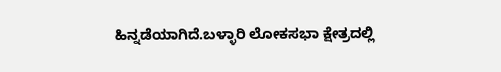ಹಿನ್ನಡೆಯಾಗಿದೆ.ಬಳ್ಳಾರಿ ಲೋಕಸಭಾ ಕ್ಷೇತ್ರದಲ್ಲಿ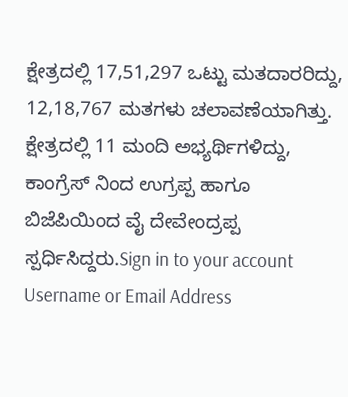ಕ್ಷೇತ್ರದಲ್ಲಿ 17,51,297 ಒಟ್ಟು ಮತದಾರರಿದ್ದು, 12,18,767 ಮತಗಳು ಚಲಾವಣೆಯಾಗಿತ್ತು. ಕ್ಷೇತ್ರದಲ್ಲಿ 11 ಮಂದಿ ಅಭ್ಯರ್ಥಿಗಳಿದ್ದು, ಕಾಂಗ್ರೆಸ್ ನಿಂದ ಉಗ್ರಪ್ಪ ಹಾಗೂ ಬಿಜೆಪಿಯಿಂದ ವೈ ದೇವೇಂದ್ರಪ್ಪ ಸ್ಪರ್ಧಿಸಿದ್ದರು.Sign in to your account
Username or Email Address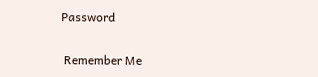Password

 Remember Me